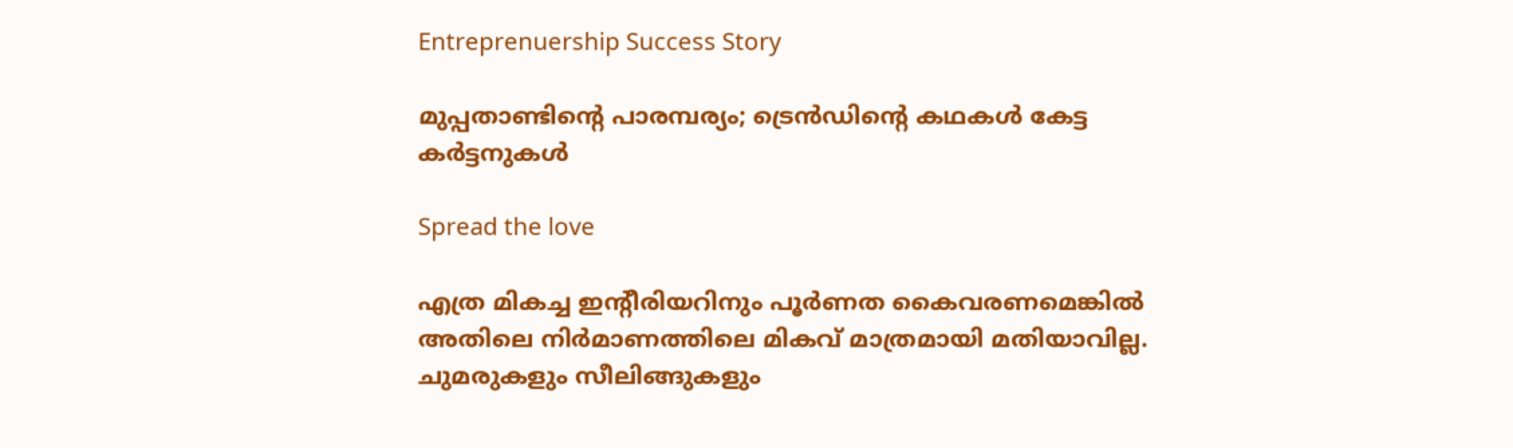Entreprenuership Success Story

മുപ്പതാണ്ടിന്റെ പാരമ്പര്യം; ട്രെന്‍ഡിന്റെ കഥകള്‍ കേട്ട കര്‍ട്ടനുകള്‍

Spread the love

എത്ര മികച്ച ഇന്റീരിയറിനും പൂര്‍ണത കൈവരണമെങ്കില്‍ അതിലെ നിര്‍മാണത്തിലെ മികവ് മാത്രമായി മതിയാവില്ല. ചുമരുകളും സീലിങ്ങുകളും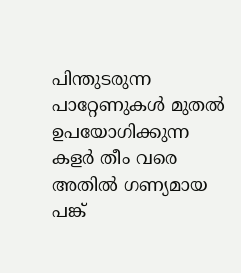പിന്തുടരുന്ന പാറ്റേണുകള്‍ മുതല്‍ ഉപയോഗിക്കുന്ന കളര്‍ തീം വരെ അതില്‍ ഗണ്യമായ പങ്ക്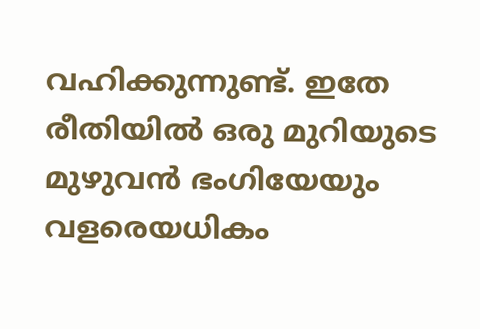വഹിക്കുന്നുണ്ട്. ഇതേ രീതിയില്‍ ഒരു മുറിയുടെ മുഴുവന്‍ ഭംഗിയേയും വളരെയധികം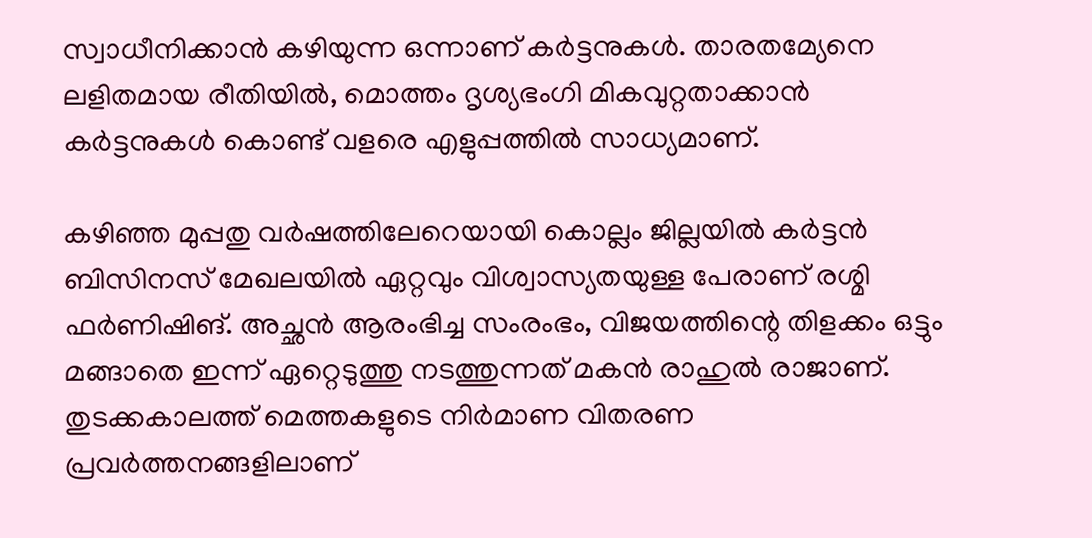സ്വാധീനിക്കാന്‍ കഴിയുന്ന ഒന്നാണ് കര്‍ട്ടനുകള്‍. താരതമ്യേനെ ലളിതമായ രീതിയില്‍, മൊത്തം ദൃശ്യഭംഗി മികവുറ്റതാക്കാന്‍ കര്‍ട്ടനുകള്‍ കൊണ്ട് വളരെ എളുപ്പത്തില്‍ സാധ്യമാണ്.

കഴിഞ്ഞ മുപ്പതു വര്‍ഷത്തിലേറെയായി കൊല്ലം ജില്ലയില്‍ കര്‍ട്ടന്‍ ബിസിനസ് മേഖലയില്‍ ഏറ്റവും വിശ്വാസ്യതയുള്ള പേരാണ് രശ്മി ഫര്‍ണിഷിങ്. അച്ഛന്‍ ആരംഭിച്ച സംരംഭം, വിജയത്തിന്റെ തിളക്കം ഒട്ടും മങ്ങാതെ ഇന്ന് ഏറ്റെടുത്തു നടത്തുന്നത് മകന്‍ രാഹുല്‍ രാജാണ്. തുടക്കകാലത്ത് മെത്തകളുടെ നിര്‍മാണ വിതരണ പ്രവര്‍ത്തനങ്ങളിലാണ്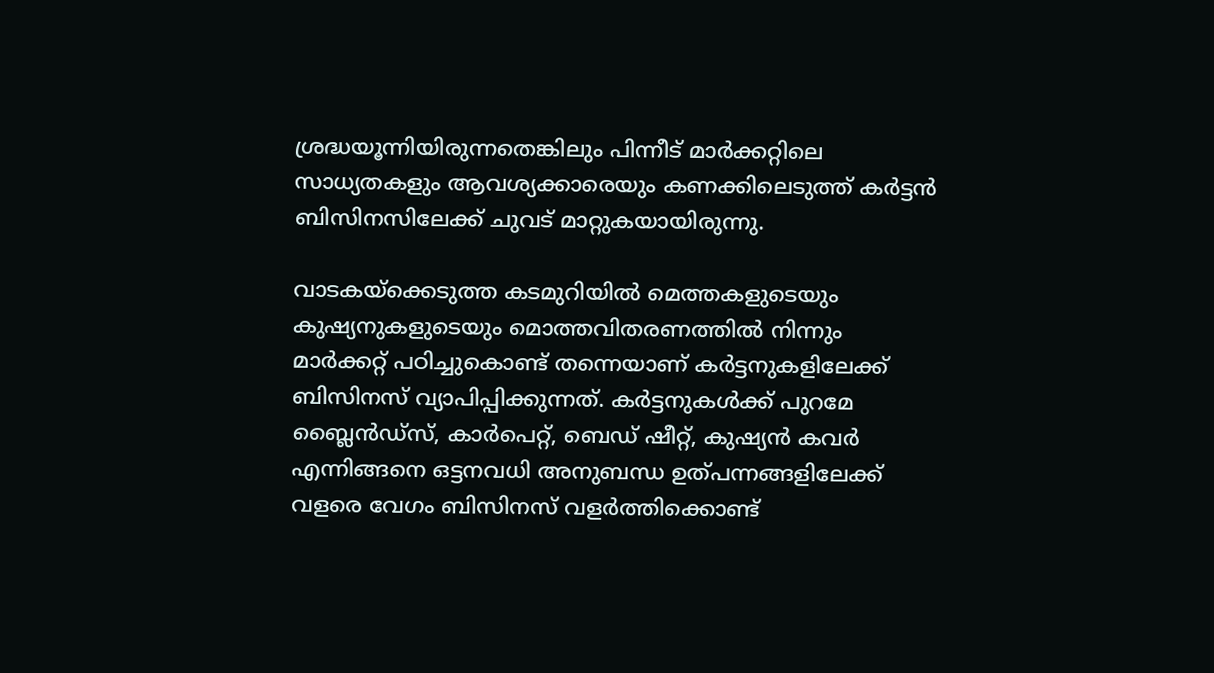ശ്രദ്ധയൂന്നിയിരുന്നതെങ്കിലും പിന്നീട് മാര്‍ക്കറ്റിലെ സാധ്യതകളും ആവശ്യക്കാരെയും കണക്കിലെടുത്ത് കര്‍ട്ടന്‍ ബിസിനസിലേക്ക് ചുവട് മാറ്റുകയായിരുന്നു.

വാടകയ്‌ക്കെടുത്ത കടമുറിയില്‍ മെത്തകളുടെയും കുഷ്യനുകളുടെയും മൊത്തവിതരണത്തില്‍ നിന്നും മാര്‍ക്കറ്റ് പഠിച്ചുകൊണ്ട് തന്നെയാണ് കര്‍ട്ടനുകളിലേക്ക് ബിസിനസ് വ്യാപിപ്പിക്കുന്നത്. കര്‍ട്ടനുകള്‍ക്ക് പുറമേ ബ്ലൈന്‍ഡ്‌സ്, കാര്‍പെറ്റ്, ബെഡ് ഷീറ്റ്, കുഷ്യന്‍ കവര്‍ എന്നിങ്ങനെ ഒട്ടനവധി അനുബന്ധ ഉത്പന്നങ്ങളിലേക്ക് വളരെ വേഗം ബിസിനസ് വളര്‍ത്തിക്കൊണ്ട്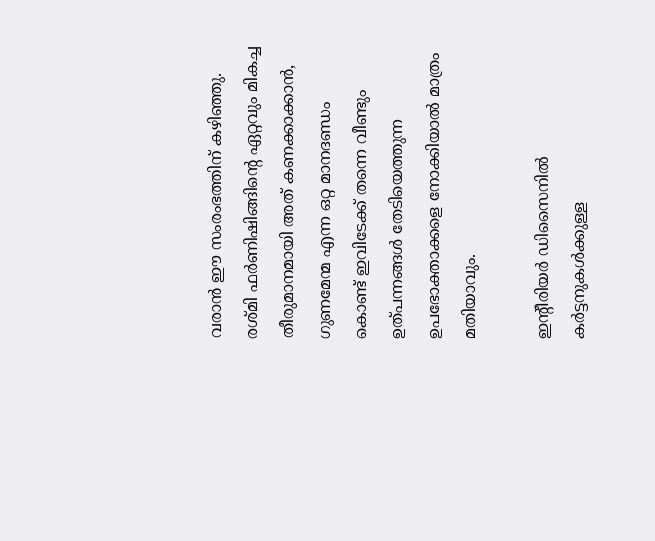വരാന്‍ ഈ സംരംഭത്തിന് കഴിഞ്ഞു. രശ്മി ഫര്‍ണിഷിങ്ങിന്റെ ഏറ്റവും മികച്ച തീരുമാനമായി അത് കണക്കാക്കാന്‍, ഗുണമേന്മ എന്ന ഒറ്റ മാനദണ്ഡം കൊണ്ട് ഇവിടേക്ക് തന്നെ വീണ്ടും ഉത്പന്നങ്ങള്‍ തേടിയെത്തുന്ന ഉപഭോക്താക്കളെ നോക്കിയാല്‍ മാത്രം മതിയാവും.

ഇന്റീരിയര്‍ ഡിസൈനില്‍ കര്‍ട്ടനുകള്‍ക്കുള്ള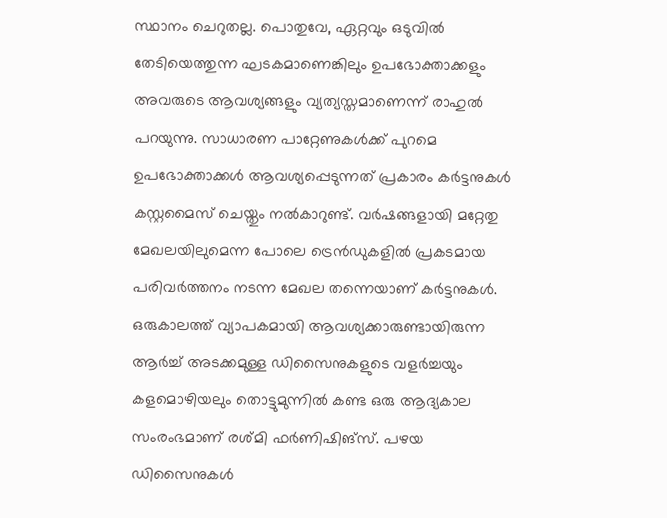സ്ഥാനം ചെറുതല്ല. പൊതുവേ, ഏറ്റവും ഒടുവില്‍ തേടിയെത്തുന്ന ഘടകമാണെങ്കിലും ഉപഭോക്താക്കളും അവരുടെ ആവശ്യങ്ങളും വ്യത്യസ്തമാണെന്ന് രാഹുല്‍ പറയുന്നു. സാധാരണ പാറ്റേണുകള്‍ക്ക് പുറമെ ഉപഭോക്താക്കള്‍ ആവശ്യപ്പെടുന്നത് പ്രകാരം കര്‍ട്ടനുകള്‍ കസ്റ്റമൈസ് ചെയ്തും നല്‍കാറുണ്ട്. വര്‍ഷങ്ങളായി മറ്റേതു മേഖലയിലുമെന്ന പോലെ ട്രെന്‍ഡുകളില്‍ പ്രകടമായ പരിവര്‍ത്തനം നടന്ന മേഖല തന്നെയാണ് കര്‍ട്ടനുകള്‍. ഒരുകാലത്ത് വ്യാപകമായി ആവശ്യക്കാരുണ്ടായിരുന്ന ആര്‍ച്ച് അടക്കമുള്ള ഡിസൈനുകളുടെ വളര്‍ച്ചയും കളമൊഴിയലും തൊട്ടുമുന്നില്‍ കണ്ട ഒരു ആദ്യകാല സംരംഭമാണ് രശ്മി ഫര്‍ണിഷിങ്‌സ്. പഴയ ഡിസൈനുകള്‍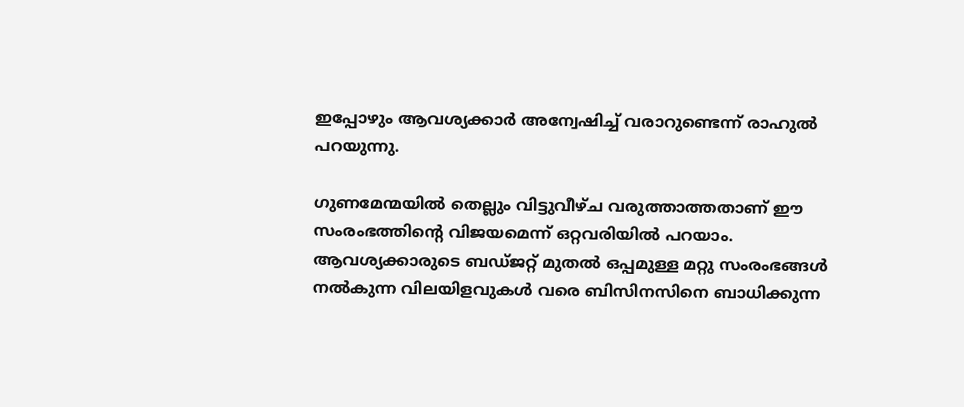ഇപ്പോഴും ആവശ്യക്കാര്‍ അന്വേഷിച്ച് വരാറുണ്ടെന്ന് രാഹുല്‍ പറയുന്നു.

ഗുണമേന്മയില്‍ തെല്ലും വിട്ടുവീഴ്ച വരുത്താത്തതാണ് ഈ സംരംഭത്തിന്റെ വിജയമെന്ന് ഒറ്റവരിയില്‍ പറയാം. ആവശ്യക്കാരുടെ ബഡ്ജറ്റ് മുതല്‍ ഒപ്പമുള്ള മറ്റു സംരംഭങ്ങള്‍ നല്‍കുന്ന വിലയിളവുകള്‍ വരെ ബിസിനസിനെ ബാധിക്കുന്ന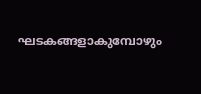ഘടകങ്ങളാകുമ്പോഴും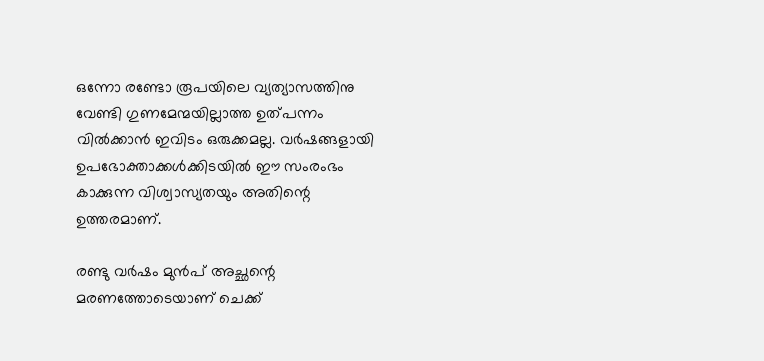ഒന്നോ രണ്ടോ രൂപയിലെ വ്യത്യാസത്തിനു വേണ്ടി ഗുണമേന്മയില്ലാത്ത ഉത്പന്നം വില്‍ക്കാന്‍ ഇവിടം ഒരുക്കമല്ല. വര്‍ഷങ്ങളായി ഉപഭോക്താക്കള്‍ക്കിടയില്‍ ഈ സംരംഭം കാക്കുന്ന വിശ്വാസ്യതയും അതിന്റെ ഉത്തരമാണ്.

രണ്ടു വര്‍ഷം മുന്‍പ് അച്ഛന്റെ മരണത്തോടെയാണ് ചെക്ക്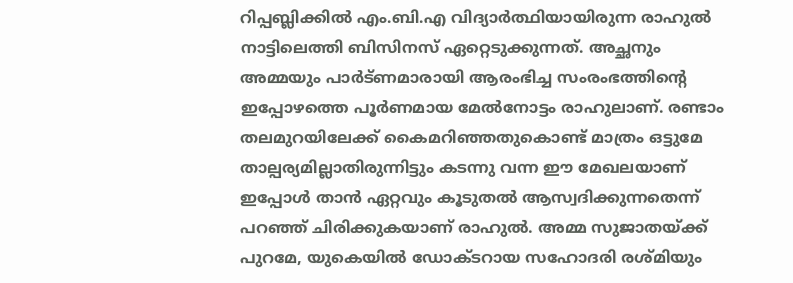റിപ്പബ്ലിക്കില്‍ എം.ബി.എ വിദ്യാര്‍ത്ഥിയായിരുന്ന രാഹുല്‍ നാട്ടിലെത്തി ബിസിനസ് ഏറ്റെടുക്കുന്നത്. അച്ഛനും അമ്മയും പാര്‍ട്ണമാരായി ആരംഭിച്ച സംരംഭത്തിന്റെ ഇപ്പോഴത്തെ പൂര്‍ണമായ മേല്‍നോട്ടം രാഹുലാണ്. രണ്ടാം തലമുറയിലേക്ക് കൈമറിഞ്ഞതുകൊണ്ട് മാത്രം ഒട്ടുമേ താല്പര്യമില്ലാതിരുന്നിട്ടും കടന്നു വന്ന ഈ മേഖലയാണ് ഇപ്പോള്‍ താന്‍ ഏറ്റവും കൂടുതല്‍ ആസ്വദിക്കുന്നതെന്ന് പറഞ്ഞ് ചിരിക്കുകയാണ് രാഹുല്‍. അമ്മ സുജാതയ്ക്ക് പുറമേ, യുകെയില്‍ ഡോക്ടറായ സഹോദരി രശ്മിയും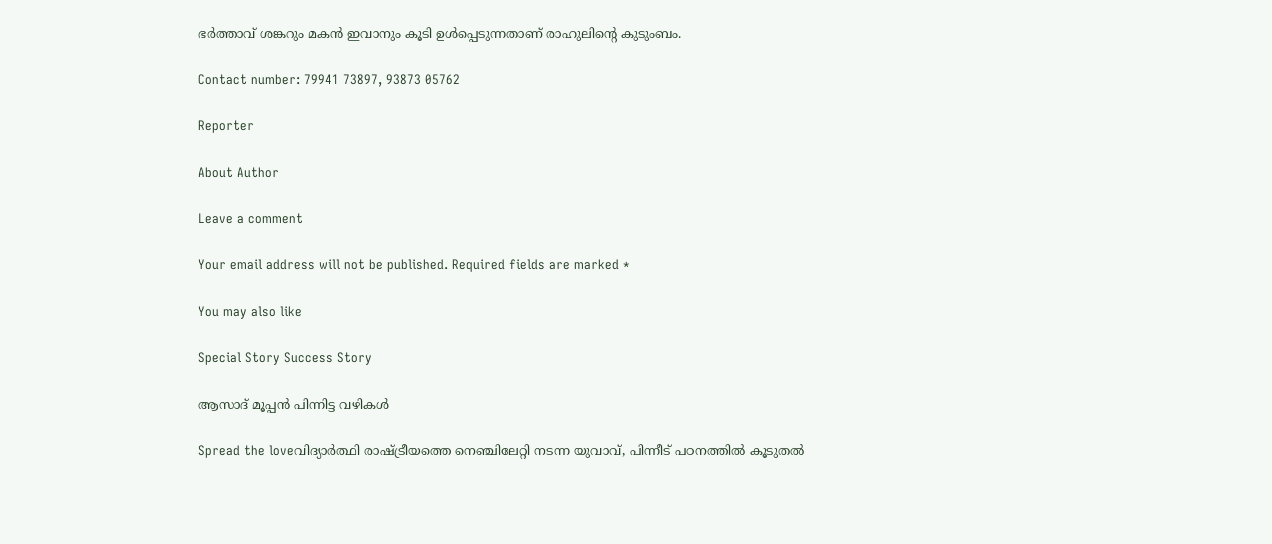ഭര്‍ത്താവ് ശങ്കറും മകന്‍ ഇവാനും കൂടി ഉള്‍പ്പെടുന്നതാണ് രാഹുലിന്റെ കുടുംബം.

Contact number: 79941 73897, 93873 05762

Reporter

About Author

Leave a comment

Your email address will not be published. Required fields are marked *

You may also like

Special Story Success Story

ആസാദ് മൂപ്പന്‍ പിന്നിട്ട വഴികള്‍

Spread the loveവിദ്യാര്‍ത്ഥി രാഷ്ട്രീയത്തെ നെഞ്ചിലേറ്റി നടന്ന യുവാവ്, പിന്നീട് പഠനത്തില്‍ കൂടുതല്‍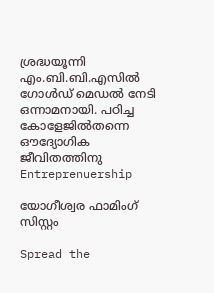ശ്രദ്ധയൂന്നി എം.ബി.ബി.എസില്‍ ഗോള്‍ഡ് മെഡല്‍ നേടി ഒന്നാമനായി. പഠിച്ച കോളേജില്‍തന്നെ ഔദ്യോഗിക ജീവിതത്തിനു
Entreprenuership

യോഗീശ്വര ഫാമിംഗ് സിസ്റ്റം

Spread the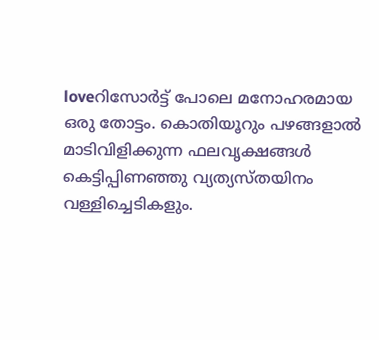loveറിസോര്‍ട്ട് പോലെ മനോഹരമായ ഒരു തോട്ടം. കൊതിയൂറും പഴങ്ങളാല്‍ മാടിവിളിക്കുന്ന ഫലവൃക്ഷങ്ങള്‍ കെട്ടിപ്പിണഞ്ഞു വ്യത്യസ്തയിനം വള്ളിച്ചെടികളും.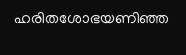ഹരിതശോഭയണിഞ്ഞ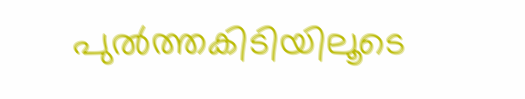പുല്‍ത്തകിടിയിലൂടെ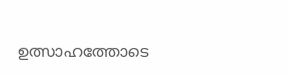ഉത്സാഹത്തോടെ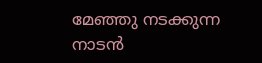മേഞ്ഞു നടക്കുന്ന നാടന്‍